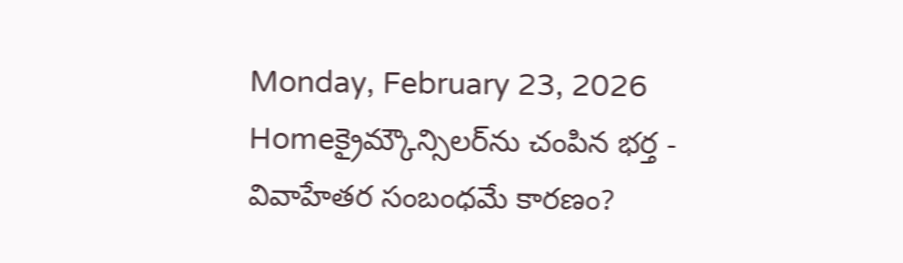Monday, February 23, 2026
Homeక్రైమ్కౌన్సిలర్‌ను చంపిన భర్త - వివాహేతర సంబంధమే కారణం?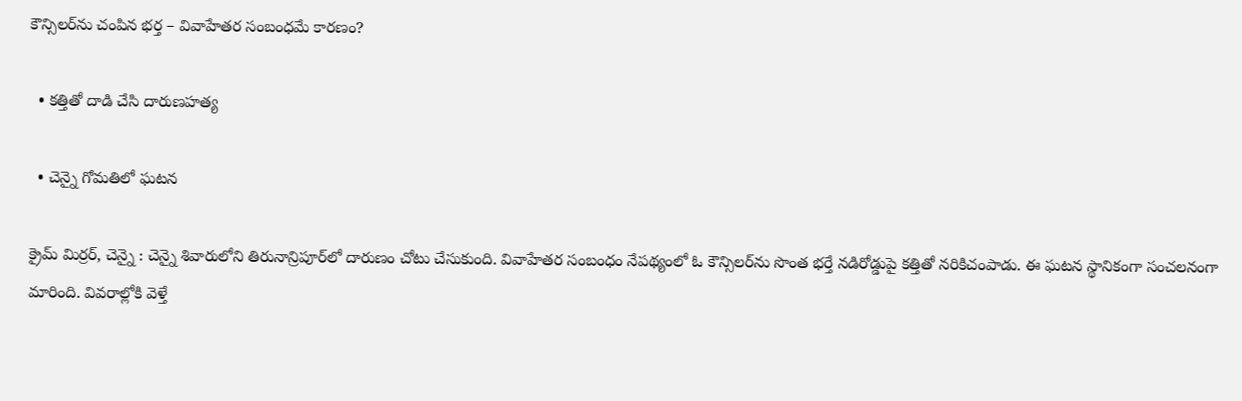కౌన్సిలర్‌ను చంపిన భర్త – వివాహేతర సంబంధమే కారణం?

  • కత్తితో దాడి చేసి దారుణహత్య

  • చెన్నై గోమతిలో ఘటన

క్రైమ్ మిర్రర్, చెన్నై : చెన్నై శివారులోని తిరునాన్రిపూర్‌లో దారుణం చోటు చేసుకుంది. వివాహేతర సంబంధం నేపథ్యంలో ఓ కౌన్సిలర్‌ను సొంత భర్తే నడిరోడ్డుపై కత్తితో నరికిచంపాడు. ఈ ఘటన స్థానికంగా సంచలనంగా మారింది. వివరాల్లోకి వెళ్తే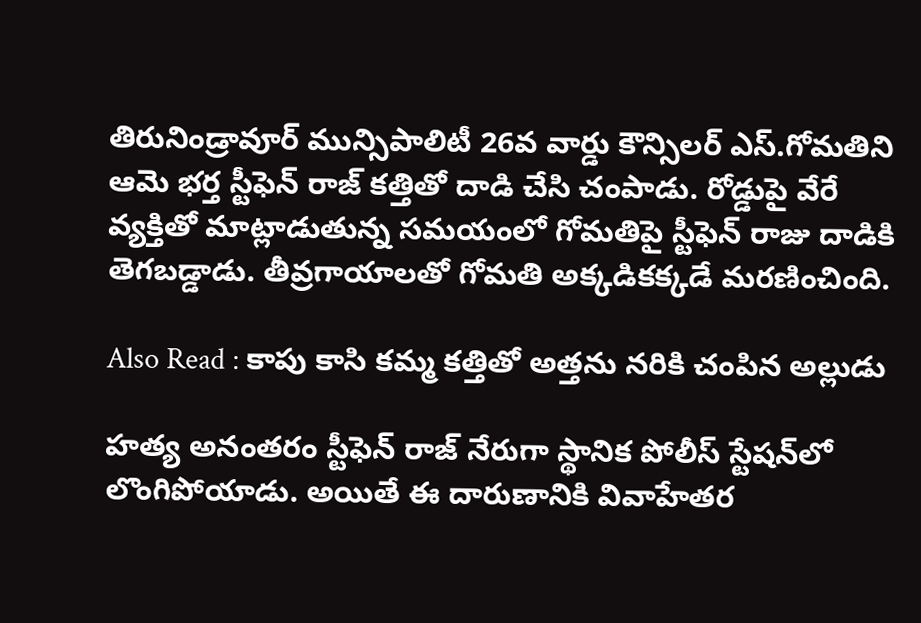తిరునిండ్రావూర్‌ మున్సిపాలిటీ 26వ వార్డు కౌన్సిలర్‌ ఎస్‌.గోమతిని ఆమె భర్త స్టీఫెన్ రాజ్ కత్తితో దాడి చేసి చంపాడు. రోడ్డుపై వేరే వ్యక్తితో మాట్లాడుతున్న సమయంలో గోమతిపై స్టీఫెన్‌ రాజు దాడికి తెగబడ్డాడు. తీవ్రగాయాలతో గోమతి అక్కడికక్కడే మరణించింది.

Also Read : కాపు కాసి కమ్మ కత్తితో అత్తను నరికి చంపిన అల్లుడు

హత్య అనంతరం స్టీఫెన్‌ రాజ్‌ నేరుగా స్థానిక పోలీస్‌ స్టేషన్‌లో లొంగిపోయాడు. అయితే ఈ దారుణానికి వివాహేతర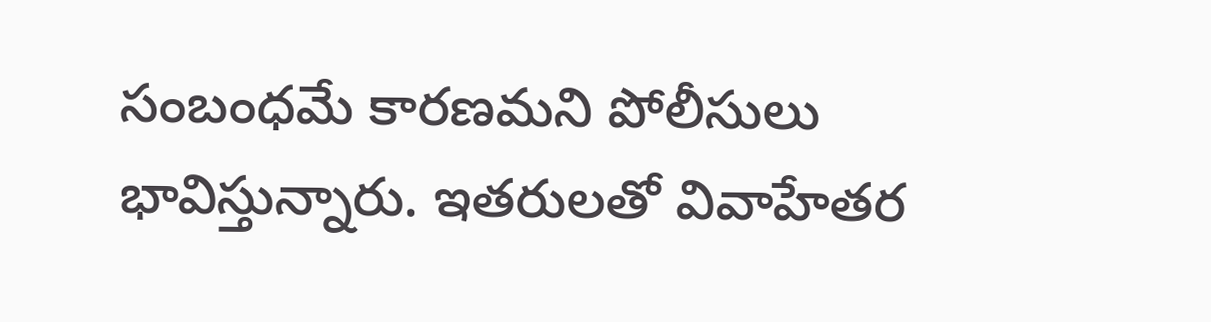సంబంధమే కారణమని పోలీసులు భావిస్తున్నారు. ఇతరులతో వివాహేతర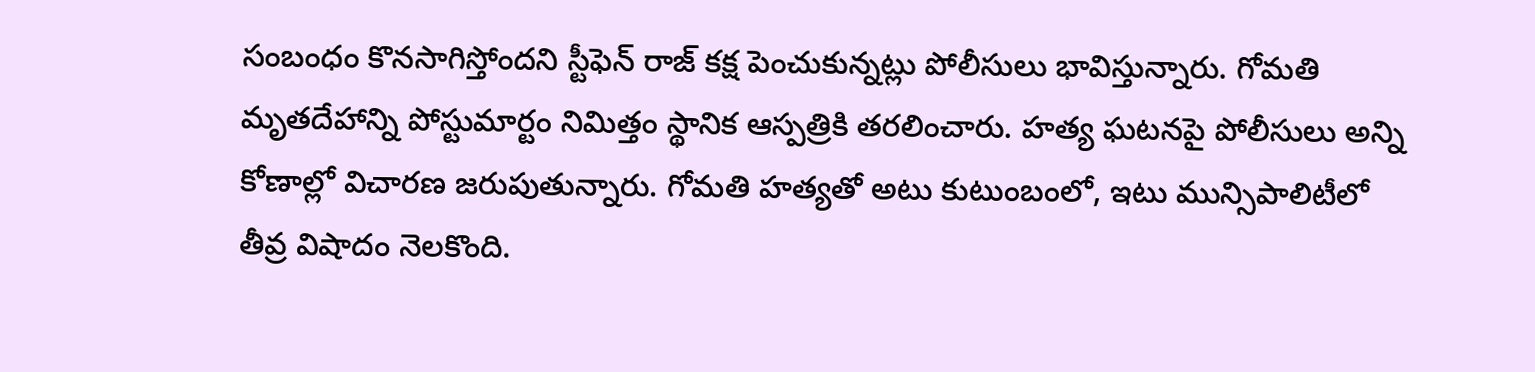సంబంధం కొనసాగిస్తోందని స్టీఫెన్‌ రాజ్‌ కక్ష పెంచుకున్నట్లు పోలీసులు భావిస్తున్నారు. గోమతి మృతదేహాన్ని పోస్టుమార్టం నిమిత్తం స్థానిక ఆస్పత్రికి తరలించారు. హత్య ఘటనపై పోలీసులు అన్ని కోణాల్లో విచారణ జరుపుతున్నారు. గోమతి హత్యతో అటు కుటుంబంలో, ఇటు మున్సిపాలిటీలో తీవ్ర విషాదం నెలకొంది.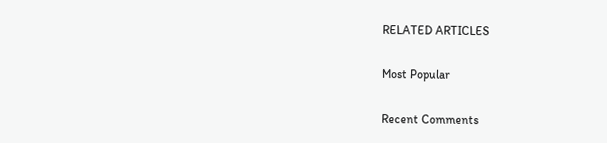RELATED ARTICLES

Most Popular

Recent Comments